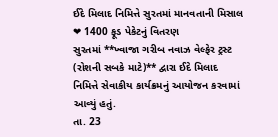ઈદે મિલાદ નિમિત્તે સુરતમાં માનવતાની મિસાલ ❤ 1400 ફૂડ પેકેટનું વિતરણ
સુરતમાં **ખ્વાજા ગરીબ નવાઝ વેલ્ફેર ટ્રસ્ટ (રોશની સબકે માટે)** દ્વારા ઈદે મિલાદ નિમિત્તે સેવાકીય કાર્યક્રમનું આયોજન કરવામાં આવ્યું હતું.
તા. 23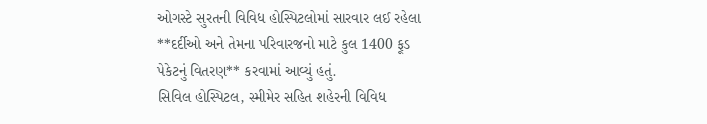ઓગસ્ટે સુરતની વિવિધ હોસ્પિટલોમાં સારવાર લઈ રહેલા **દર્દીઓ અને તેમના પરિવારજનો માટે કુલ 1400 ફૂડ પેકેટનું વિતરણ** કરવામાં આવ્યું હતું.
સિવિલ હોસ્પિટલ, સ્મીમેર સહિત શહેરની વિવિધ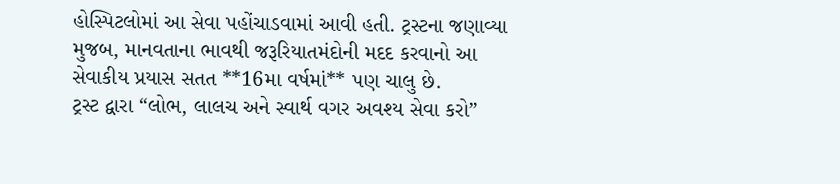હોસ્પિટલોમાં આ સેવા પહોંચાડવામાં આવી હતી. ટ્રસ્ટના જણાવ્યા મુજબ, માનવતાના ભાવથી જરૂરિયાતમંદોની મદદ કરવાનો આ સેવાકીય પ્રયાસ સતત **16મા વર્ષમાં** પણ ચાલુ છે.
ટ્રસ્ટ દ્વારા “લોભ, લાલચ અને સ્વાર્થ વગર અવશ્ય સેવા કરો”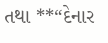તથા **“દેનાર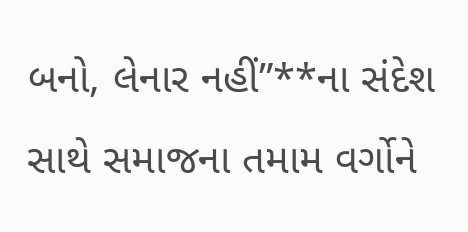બનો, લેનાર નહીં”**ના સંદેશ સાથે સમાજના તમામ વર્ગોને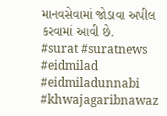માનવસેવામાં જોડાવા અપીલ કરવામાં આવી છે.
#surat #suratnews #eidmilad #eidmiladunnabi #khwajagaribnawaz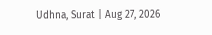Udhna, Surat | Aug 27, 2026